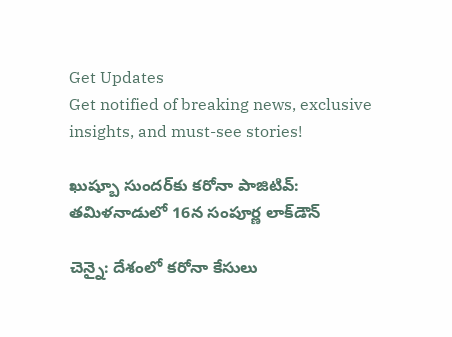Get Updates
Get notified of breaking news, exclusive insights, and must-see stories!

ఖుష్బూ సుందర్‌కు కరోనా పాజిటివ్: తమిళనాడులో 16న సంపూర్ణ లాక్‌డౌన్

చెన్నై: దేశంలో కరోనా కేసులు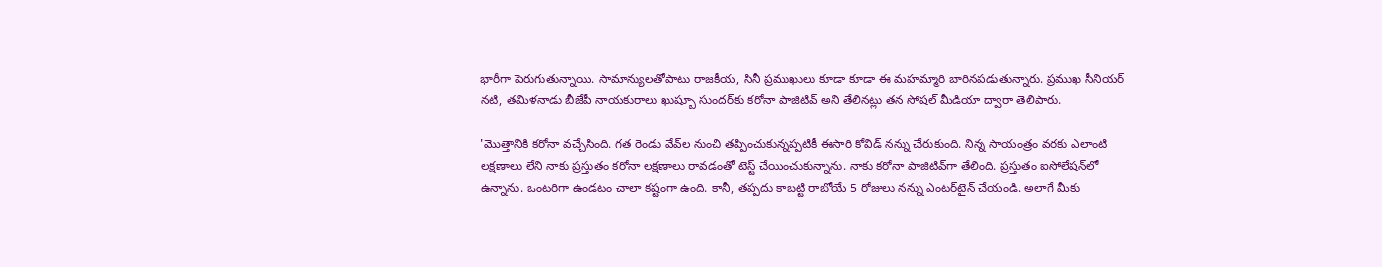భారీగా పెరుగుతున్నాయి. సామాన్యులతోపాటు రాజకీయ, సినీ ప్రముఖులు కూడా కూడా ఈ మహమ్మారి బారినపడుతున్నారు. ప్రముఖ సీనియర్ నటి, తమిళనాడు బీజేపీ నాయకురాలు ఖుష్బూ సుందర్‌‌కు కరోనా పాజిటివ్‌ అని తేలినట్లు తన సోషల్ మీడియా ద్వారా తెలిపారు.

'మొత్తానికి కరోనా వచ్చేసింది. గత రెండు వేవ్‌ల నుంచి తప్పించుకున్నప్పటికీ ఈసారి కోవిడ్‌ నన్ను చేరుకుంది. నిన్న సాయంత్రం వరకు ఎలాంటి లక్షణాలు లేని నాకు ప్రస్తుతం కరోనా లక్షణాలు రావడంతో టెస్ట్‌ చేయించుకున్నాను. నాకు కరోనా పాజిటివ్‌గా తేలింది. ప్రస్తుతం ఐసోలేషన్‌లో ఉన్నాను. ఒంటరిగా ఉండటం చాలా కష్టంగా ఉంది. కానీ, తప్పదు కాబట్టి రాబోయే 5 రోజులు నన్ను ఎంటర్‌టైన్‌ చేయండి. అలాగే మీకు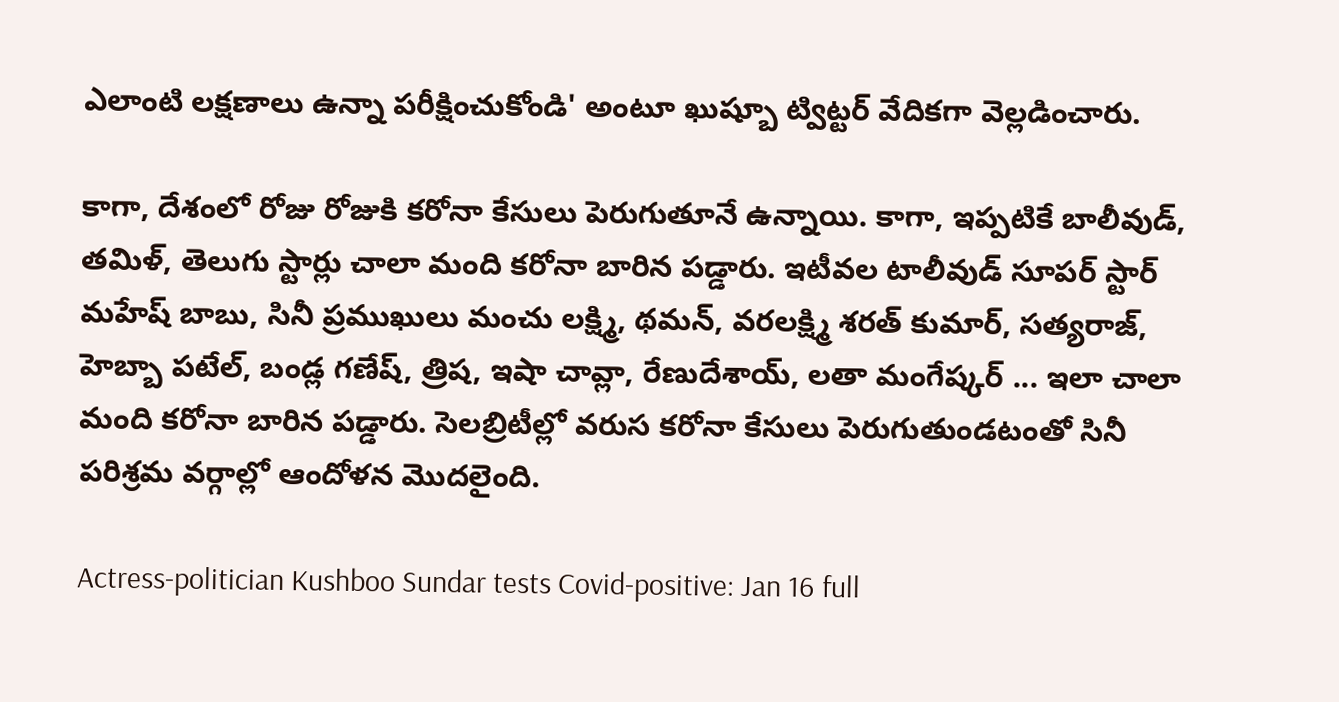ఎలాంటి లక్షణాలు ఉన్నా పరీక్షించుకోండి' అంటూ ఖుష్బూ ట్విట్టర్ వేదికగా వెల్లడించారు.

కాగా, దేశంలో రోజు రోజుకి కరోనా కేసులు పెరుగుతూనే ఉన్నాయి. కాగా, ఇప్పటికే బాలీవుడ్, తమిళ్, తెలుగు స్టార్లు చాలా మంది కరోనా బారిన పడ్డారు. ఇటీవల టాలీవుడ్ సూపర్ స్టార్ మహేష్ బాబు, సినీ ప్రముఖులు మంచు లక్ష్మి, థమన్, వరలక్ష్మి శరత్ కుమార్, సత్యరాజ్, హెబ్బా పటేల్, బండ్ల గణేష్, త్రిష, ఇషా చావ్లా, రేణుదేశాయ్, లతా మంగేష్కర్ ... ఇలా చాలా మంది కరోనా బారిన పడ్డారు. సెలబ్రిటీల్లో వరుస కరోనా కేసులు పెరుగుతుండటంతో సినీ పరిశ్రమ వర్గాల్లో ఆందోళన మొదలైంది.

Actress-politician Kushboo Sundar tests Covid-positive: Jan 16 full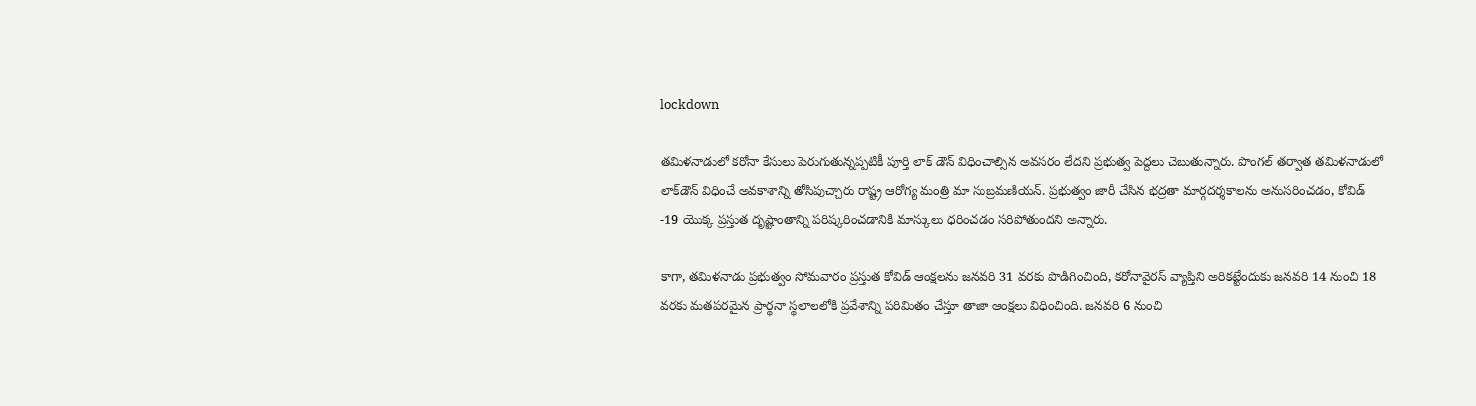lockdown

తమిళనాడులో కరోనా కేసులు పెరుగుతున్నప్పటికీ పూర్తి లాక్ డౌన్ విధించాల్సిన అవసరం లేదని ప్రభుత్వ పెద్దలు చెబుతున్నారు. పొంగల్ తర్వాత తమిళనాడులో లాక్‌డౌన్ విధించే అవకాశాన్ని తోసిపుచ్చారు రాష్ట్ర ఆరోగ్య మంత్రి మా సుబ్రమణియన్. ప్రభుత్వం జారీ చేసిన భద్రతా మార్గదర్శకాలను అనుసరించడం, కోవిడ్ -19 యొక్క ప్రస్తుత దృష్టాంతాన్ని పరిష్కరించడానికి మాస్కులు ధరించడం సరిపోతుందని అన్నారు.

కాగా, తమిళనాడు ప్రభుత్వం సోమవారం ప్రస్తుత కోవిడ్ ఆంక్షలను జనవరి 31 వరకు పొడిగించింది, కరోనావైరస్ వ్యాప్తిని అరికట్టేందుకు జనవరి 14 నుంచి 18 వరకు మతపరమైన ప్రార్థనా స్థలాలలోకి ప్రవేశాన్ని పరిమితం చేస్తూ తాజా ఆంక్షలు విధించింది. జనవరి 6 నుంచి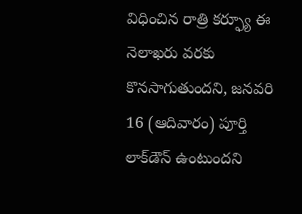విధించిన రాత్రి కర్ఫ్యూ ఈ నెలాఖరు వరకు కొనసాగుతుందని, జనవరి 16 (ఆదివారం) పూర్తి లాక్‌డౌన్ ఉంటుందని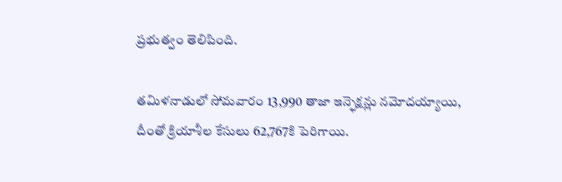ప్రభుత్వం తెలిపింది.

తమిళనాడులో సోమవారం 13,990 తాజా ఇన్ఫెక్షన్లు నమోదయ్యాయి, దీంతో క్రియాశీల కేసులు 62,767కి పెరిగాయి.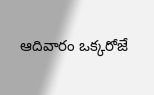ఆదివారం ఒక్కరోజే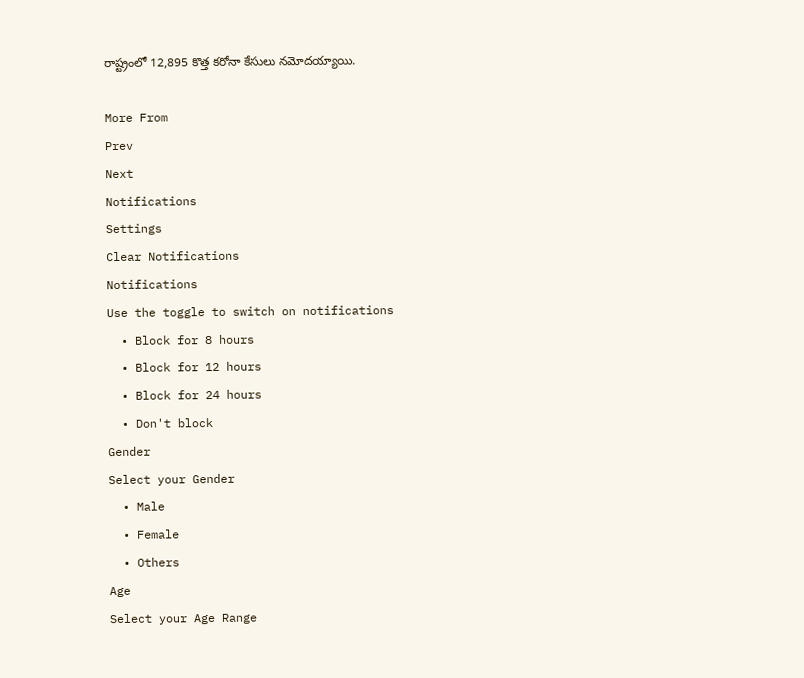రాష్ట్రంలో 12,895 కొత్త కరోనా కేసులు నమోదయ్యాయి.

More From
Prev
Next
Notifications
Settings
Clear Notifications
Notifications
Use the toggle to switch on notifications
  • Block for 8 hours
  • Block for 12 hours
  • Block for 24 hours
  • Don't block
Gender
Select your Gender
  • Male
  • Female
  • Others
Age
Select your Age Range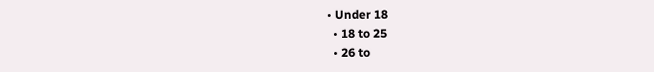• Under 18
  • 18 to 25
  • 26 to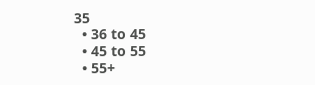35
  • 36 to 45
  • 45 to 55
  • 55+